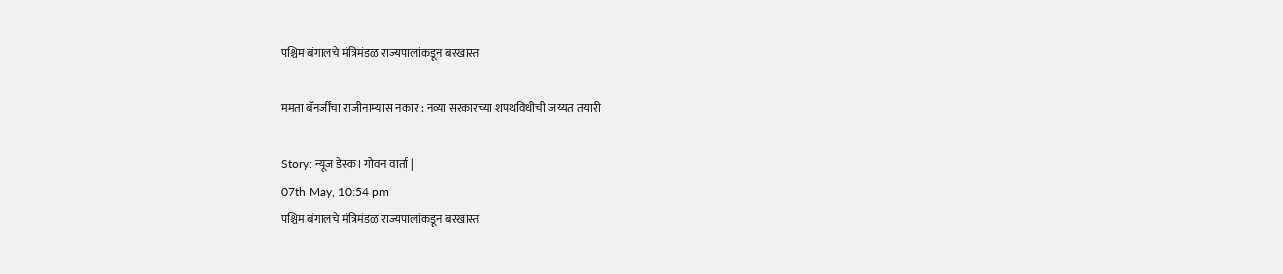पश्चिम बंगालचे मंत्रिमंडळ राज्यपालांकडून बरखास्त

ममता बॅनर्जींचा राजीनाम्यास नकार : नव्या सरकारच्या शपथविधीची जय्यत तयारी

Story: न्यूज डेस्क। गोवन वार्ता |
07th May, 10:54 pm
पश्चिम बंगालचे मंत्रिमंडळ राज्यपालांकडून बरखास्त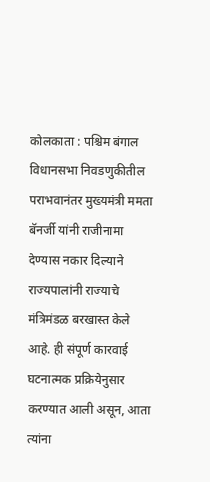कोलकाता : पश्चिम बंगाल विधानसभा निवडणुकीतील पराभवानंतर मुख्यमंत्री ममता बॅनर्जी यांनी राजीनामा देण्यास नकार दिल्याने राज्यपालांनी राज्याचे मंत्रिमंडळ बरखास्त केले आहे. ही संपूर्ण कारवाई घटनात्मक प्रक्रियेनुसार करण्यात आली असून, आता त्यांना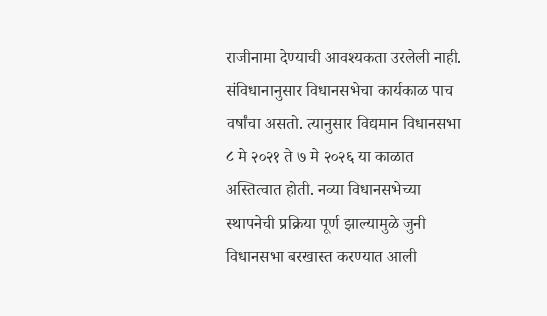राजीनामा देण्याची आवश्यकता उरलेली नाही. संविधानानुसार विधानसभेचा कार्यकाळ पाच वर्षांचा असतो. त्यानुसार विद्यमान विधानसभा ८ मे २०२१ ते ७ मे २०२६ या काळात अस्तित्वात होती. नव्या विधानसभेच्या स्थापनेची प्रक्रिया पूर्ण झाल्यामुळे जुनी विधानसभा बरखास्त करण्यात आली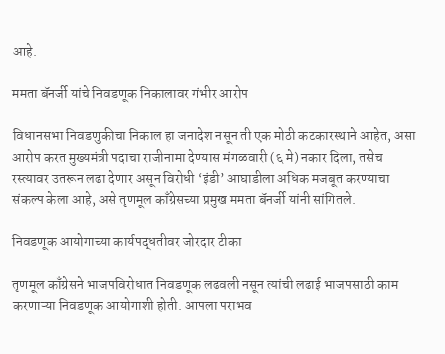आहे.

ममता बॅनर्जी यांचे निवडणूक निकालावर गंभीर आरोप

विधानसभा निवडणुकीचा निकाल हा जनादेश नसून ती एक मोठी कटकारस्थाने आहेत, असा आरोप करत मुख्यमंत्री पदाचा राजीनामा देण्यास मंगळवारी (६ मे) नकार दिला, तसेच रस्त्यावर उतरून लढा देणार असून विरोधी ‘इंडी’ आघाडीला अधिक मजबूत करण्याचा संकल्प केला आहे, असे तृणमूल काँग्रेसच्या प्रमुख ममता बॅनर्जी यांनी सांगितले.

निवडणूक आयोगाच्या कार्यपद्धतीवर जोरदार टीका

तृणमूल काँग्रेसने भाजपविरोधात निवडणूक लढवली नसून त्यांची लढाई भाजपसाठी काम करणाऱ्या निवडणूक आयोगाशी होती. आपला पराभव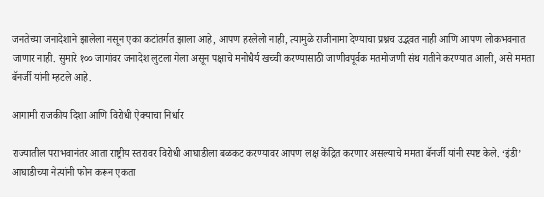जनतेच्या जनादेशाने झालेला नसून एका कटांतर्गत झाला आहे, आपण हरलेलो नाही, त्यामुळे राजीनामा देण्याचा प्रश्नच उद्भवत नाही आणि आपण लोकभवनात जाणार नाही. सुमारे १०० जागांवर जनादेश लुटला गेला असून पक्षाचे मनोधैर्य खच्ची करण्यासाठी जाणीवपूर्वक मतमोजणी संथ गतीने करण्यात आली, असे ममता बॅनर्जी यांनी म्हटले आहे.

आगामी राजकीय दिशा आणि विरोधी ऐक्याचा निर्धार

राज्यातील पराभवानंतर आता राष्ट्रीय स्तरावर विरोधी आघाडीला बळकट करण्यावर आपण लक्ष केंद्रित करणार असल्याचे ममता बॅनर्जी यांनी स्पष्ट केले. ‘इंडी’ आघाडीच्या नेत्यांनी फोन करून एकता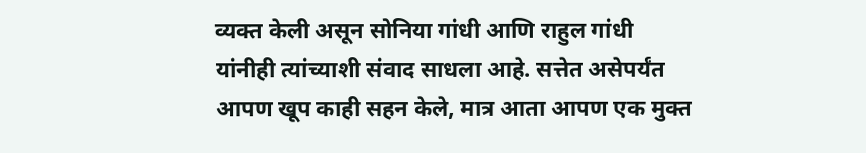व्यक्त केली असून सोनिया गांधी आणि राहुल गांधी यांनीही त्यांच्याशी संवाद साधला आहे. सत्तेत असेपर्यंत आपण खूप काही सहन केले, मात्र आता आपण एक मुक्त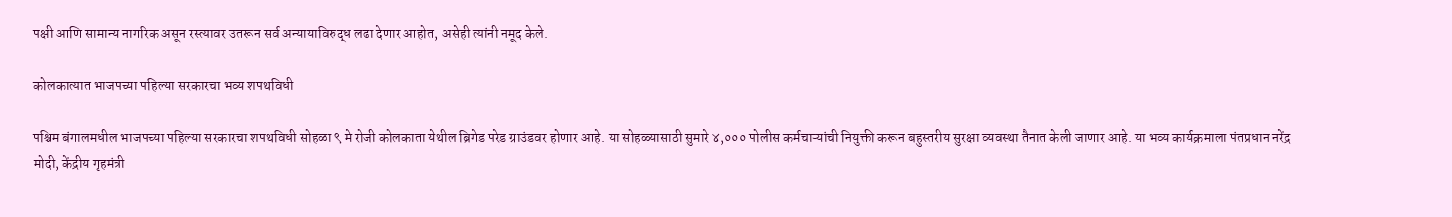पक्षी आणि सामान्य नागरिक असून रस्त्यावर उतरून सर्व अन्यायाविरुद्ध लढा देणार आहोत, असेही त्यांनी नमूद केले.

कोलकात्यात भाजपच्या पहिल्या सरकारचा भव्य शपथविधी

पश्चिम बंगालमधील भाजपच्या पहिल्या सरकारचा शपथविधी सोहळा ९ मे रोजी कोलकाता येथील ब्रिगेड परेड ग्राउंडवर होणार आहे. या सोहळ्यासाठी सुमारे ४,००० पोलीस कर्मचाऱ्यांची नियुक्ती करून बहुस्तरीय सुरक्षा व्यवस्था तैनात केली जाणार आहे. या भव्य कार्यक्रमाला पंतप्रधान नरेंद्र मोदी, केंद्रीय गृहमंत्री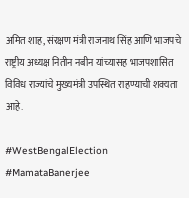अमित शाह, संरक्षण मंत्री राजनाथ सिंह आणि भाजपचे राष्ट्रीय अध्यक्ष नितीन नबीन यांच्यासह भाजपशासित विविध राज्यांचे मुख्यमंत्री उपस्थित राहण्याची शक्यता आहे.

#WestBengalElection #MamataBanerjee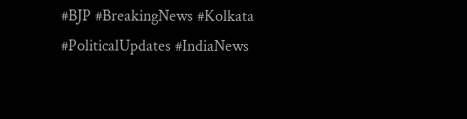#BJP #BreakingNews #Kolkata #PoliticalUpdates #IndiaNews